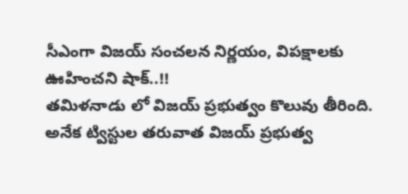సీఎంగా విజయ్ సంచలన నిర్ణయం, విపక్షాలకు ఊహించని షాక్..!!
తమిళనాడు లో విజయ్ ప్రభుత్వం కొలువు తీరింది. అనేక ట్విస్టుల తరువాత విజయ్ ప్రభుత్వ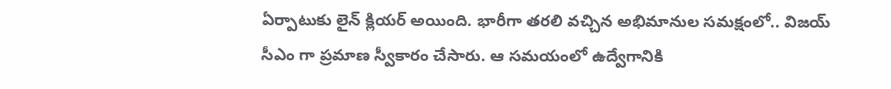ఏర్పాటుకు లైన్ క్లియర్ అయింది. భారీగా తరలి వచ్చిన అభిమానుల సమక్షంలో.. విజయ్ సీఎం గా ప్రమాణ స్వీకారం చేసారు. ఆ సమయంలో ఉద్వేగానికి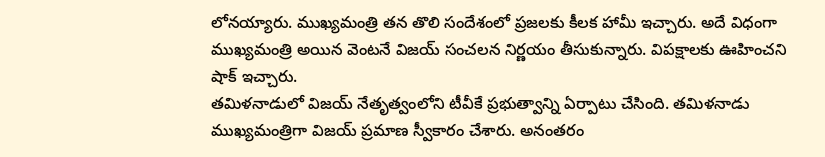లోనయ్యారు. ముఖ్యమంత్రి తన తొలి సందేశంలో ప్రజలకు కీలక హామీ ఇచ్చారు. అదే విధంగా ముఖ్యమంత్రి అయిన వెంటనే విజయ్ సంచలన నిర్ణయం తీసుకున్నారు. విపక్షాలకు ఊహించని షాక్ ఇచ్చారు.
తమిళనాడులో విజయ్ నేతృత్వంలోని టీవీకే ప్రభుత్వాన్ని ఏర్పాటు చేసింది. తమిళనాడు ముఖ్యమంత్రిగా విజయ్ ప్రమాణ స్వీకారం చేశారు. అనంతరం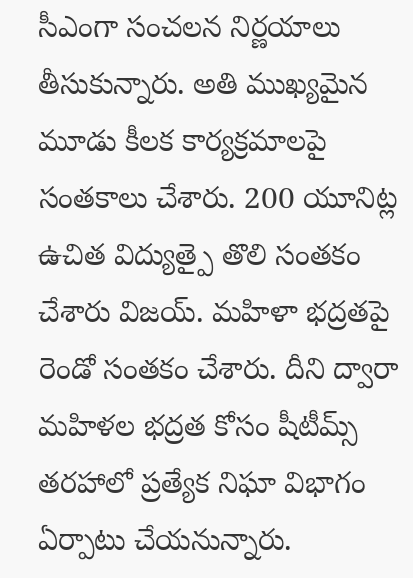సీఎంగా సంచలన నిర్ణయాలు తీసుకున్నారు. అతి ముఖ్యమైన మూడు కీలక కార్యక్రమాలపై సంతకాలు చేశారు. 200 యూనిట్ల ఉచిత విద్యుత్పై తొలి సంతకం చేశారు విజయ్. మహిళా భద్రతపై రెండో సంతకం చేశారు. దీని ద్వారా మహిళల భద్రత కోసం షీటీమ్స్ తరహాలో ప్రత్యేక నిఘా విభాగం ఏర్పాటు చేయనున్నారు.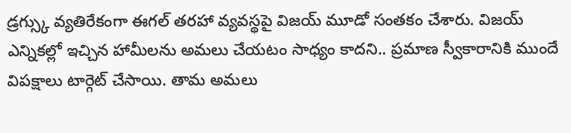డ్రగ్స్కు వ్యతిరేకంగా ఈగల్ తరహా వ్యవస్థపై విజయ్ మూడో సంతకం చేశారు. విజయ్ ఎన్నికల్లో ఇచ్చిన హామీలను అమలు చేయటం సాధ్యం కాదని.. ప్రమాణ స్వీకారానికి ముందే విపక్షాలు టార్గెట్ చేసాయి. తామ అమలు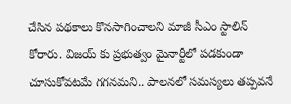చేసిన పథకాలు కొనసాగించాలని మాజీ సీఎం స్టాలిన్ కోరారు. విజయ్ కు ప్రభుత్వం మైనార్టీలో పడకుండా చూసుకోవటమే గగనమని.. పాలనలో సమస్యలు తప్పవనే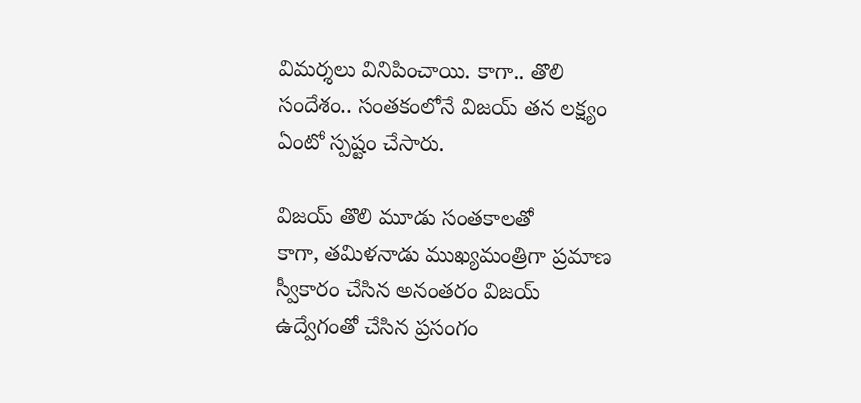విమర్శలు వినిపించాయి. కాగా.. తొలి సందేశం.. సంతకంలోనే విజయ్ తన లక్ష్యం ఏంటో స్పష్టం చేసారు.

విజయ్ తొలి మూడు సంతకాలతో
కాగా, తమిళనాడు ముఖ్యమంత్రిగా ప్రమాణ స్వీకారం చేసిన అనంతరం విజయ్ ఉద్వేగంతో చేసిన ప్రసంగం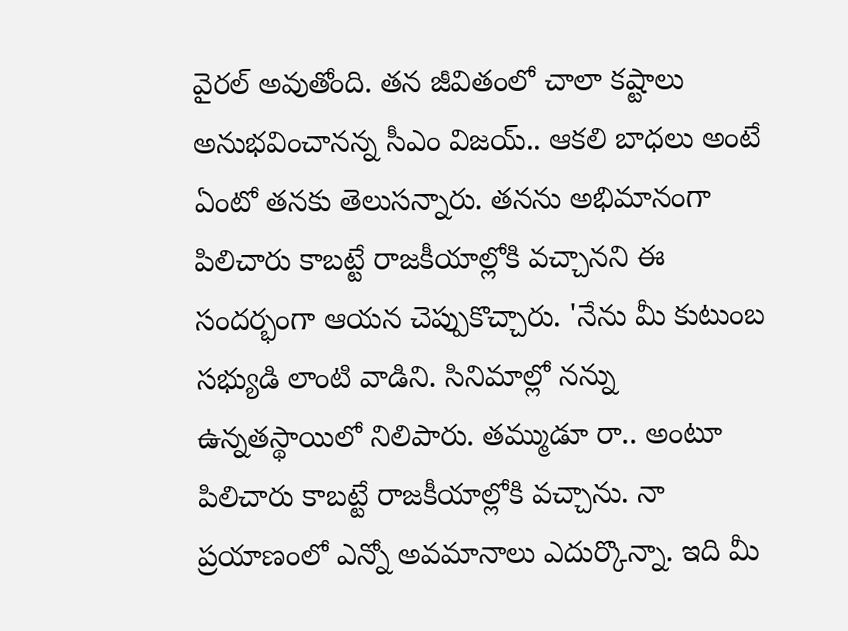వైరల్ అవుతోంది. తన జీవితంలో చాలా కష్టాలు అనుభవించానన్న సీఎం విజయ్.. ఆకలి బాధలు అంటే ఏంటో తనకు తెలుసన్నారు. తనను అభిమానంగా పిలిచారు కాబట్టే రాజకీయాల్లోకి వచ్చానని ఈ సందర్భంగా ఆయన చెప్పుకొచ్చారు. 'నేను మీ కుటుంబ సభ్యుడి లాంటి వాడిని. సినిమాల్లో నన్ను ఉన్నతస్థాయిలో నిలిపారు. తమ్ముడూ రా.. అంటూ పిలిచారు కాబట్టే రాజకీయాల్లోకి వచ్చాను. నా ప్రయాణంలో ఎన్నో అవమానాలు ఎదుర్కొన్నా. ఇది మీ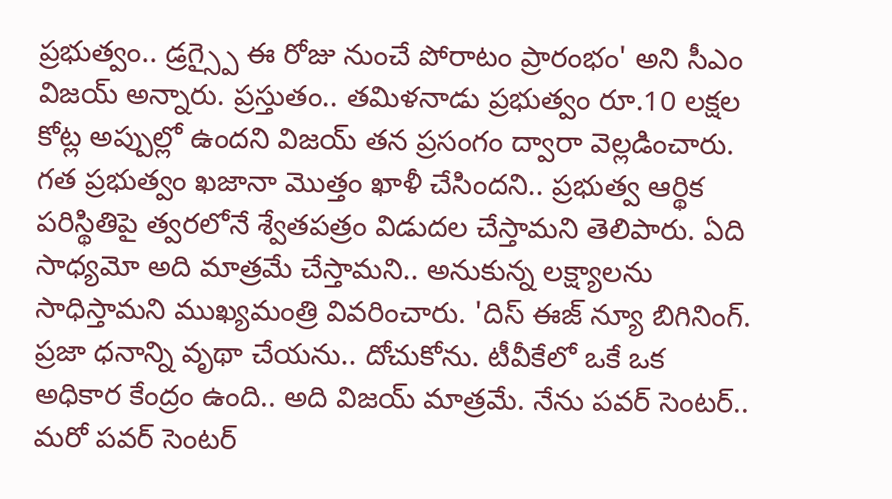ప్రభుత్వం.. డ్రగ్స్పై ఈ రోజు నుంచే పోరాటం ప్రారంభం' అని సీఎం విజయ్ అన్నారు. ప్రస్తుతం.. తమిళనాడు ప్రభుత్వం రూ.10 లక్షల కోట్ల అప్పుల్లో ఉందని విజయ్ తన ప్రసంగం ద్వారా వెల్లడించారు. గత ప్రభుత్వం ఖజానా మొత్తం ఖాళీ చేసిందని.. ప్రభుత్వ ఆర్థిక పరిస్థితిపై త్వరలోనే శ్వేతపత్రం విడుదల చేస్తామని తెలిపారు. ఏది సాధ్యమో అది మాత్రమే చేస్తామని.. అనుకున్న లక్ష్యాలను సాధిస్తామని ముఖ్యమంత్రి వివరించారు. 'దిస్ ఈజ్ న్యూ బిగినింగ్. ప్రజా ధనాన్ని వృథా చేయను.. దోచుకోను. టీవీకేలో ఒకే ఒక అధికార కేంద్రం ఉంది.. అది విజయ్ మాత్రమే. నేను పవర్ సెంటర్.. మరో పవర్ సెంటర్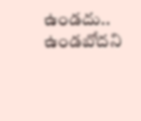ఉండదు.. ఉండబోదని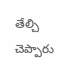తేల్చి చెప్పారు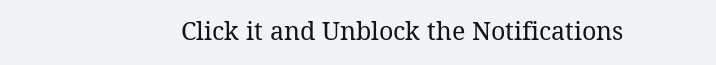Click it and Unblock the Notifications